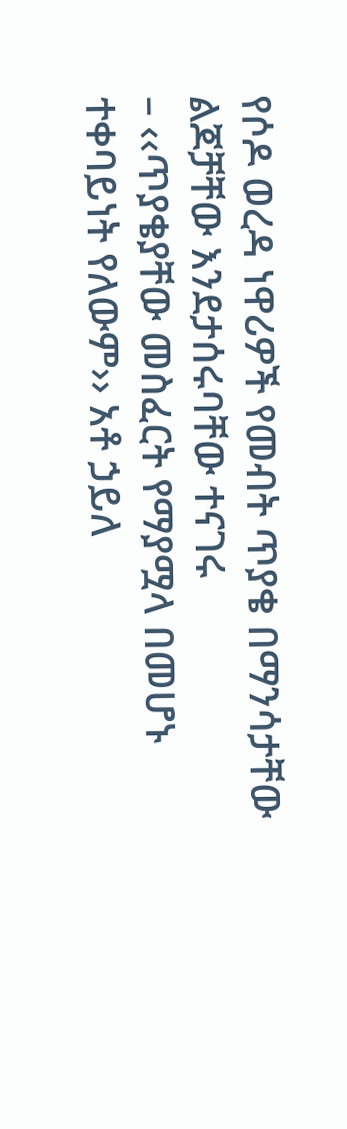የሶዶ ወረዳ ነዋሪዎች የመብት ጥያቄ በማንሳታቸው ልጆቻቸው እንደታሰሩባቸው ተናገሩ
– ‹‹ጥያቄያቸው መስፈርት የማያሟላ በመሆኑ ተቀባይነት የለውም›› አቶ ኃይለ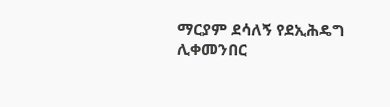ማርያም ደሳለኝ የደኢሕዴግ ሊቀመንበር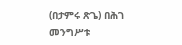(በታምሩ ጽጌ) በሕገ መንግሥቱ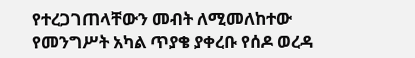የተረጋገጠላቸውን መብት ለሚመለከተው የመንግሥት አካል ጥያቄ ያቀረቡ የሰዶ ወረዳ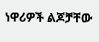ነዋሪዎች ልጆቻቸው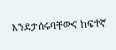እንደታሰሩባቸውና ከፍተኛ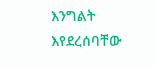እንግልት እየደረሰባቸው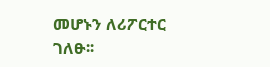መሆኑን ለሪፖርተር ገለፁ፡፡